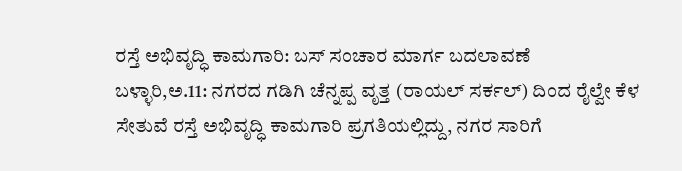ರಸ್ತೆ ಅಭಿವೃದ್ಧಿ ಕಾಮಗಾರಿ: ಬಸ್ ಸಂಚಾರ ಮಾರ್ಗ ಬದಲಾವಣೆ
ಬಳ್ಳಾರಿ,ಅ.11: ನಗರದ ಗಡಿಗಿ ಚೆನ್ನಪ್ಪ ವೃತ್ತ (ರಾಯಲ್ ಸರ್ಕಲ್) ದಿಂದ ರೈಲ್ವೇ ಕೆಳ ಸೇತುವೆ ರಸ್ತೆ ಅಭಿವೃದ್ಧಿ ಕಾಮಗಾರಿ ಪ್ರಗತಿಯಲ್ಲಿದ್ದು, ನಗರ ಸಾರಿಗೆ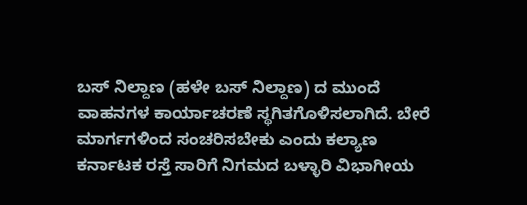ಬಸ್ ನಿಲ್ದಾಣ (ಹಳೇ ಬಸ್ ನಿಲ್ದಾಣ) ದ ಮುಂದೆ ವಾಹನಗಳ ಕಾರ್ಯಾಚರಣೆ ಸ್ಥಗಿತಗೊಳಿಸಲಾಗಿದೆ. ಬೇರೆ ಮಾರ್ಗಗಳಿಂದ ಸಂಚರಿಸಬೇಕು ಎಂದು ಕಲ್ಯಾಣ ಕರ್ನಾಟಕ ರಸ್ತೆ ಸಾರಿಗೆ ನಿಗಮದ ಬಳ್ಳಾರಿ ವಿಭಾಗೀಯ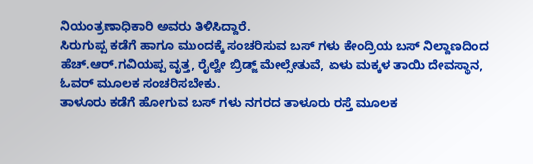ನಿಯಂತ್ರಣಾಧಿಕಾರಿ ಅವರು ತಿಳಿಸಿದ್ದಾರೆ.
ಸಿರುಗುಪ್ಪ ಕಡೆಗೆ ಹಾಗೂ ಮುಂದಕ್ಕೆ ಸಂಚರಿಸುವ ಬಸ್ ಗಳು ಕೇಂದ್ರಿಯ ಬಸ್ ನಿಲ್ದಾಣದಿಂದ ಹೆಚ್.ಆರ್.ಗವಿಯಪ್ಪ ವೃತ್ತ, ರೈಲ್ವೇ ಬ್ರಿಡ್ಜ್ ಮೇಲ್ಸೇತುವೆ, ಏಳು ಮಕ್ಕಳ ತಾಯಿ ದೇವಸ್ಥಾನ, ಓವರ್ ಮೂಲಕ ಸಂಚರಿಸಬೇಕು.
ತಾಳೂರು ಕಡೆಗೆ ಹೋಗುವ ಬಸ್ ಗಳು ನಗರದ ತಾಳೂರು ರಸ್ತೆ ಮೂಲಕ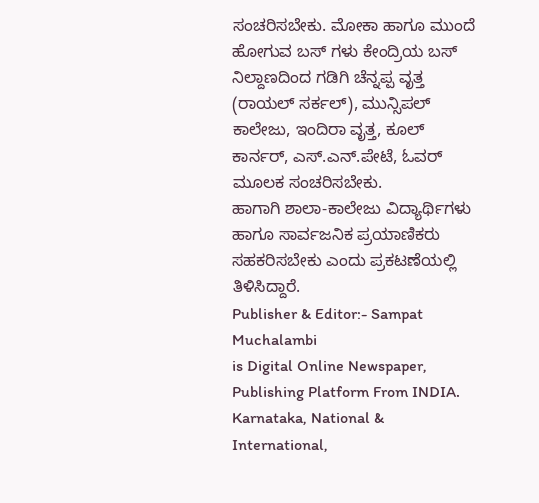ಸಂಚರಿಸಬೇಕು. ಮೋಕಾ ಹಾಗೂ ಮುಂದೆ ಹೋಗುವ ಬಸ್ ಗಳು ಕೇಂದ್ರಿಯ ಬಸ್ ನಿಲ್ದಾಣದಿಂದ ಗಡಿಗಿ ಚೆನ್ನಪ್ಪ ವೃತ್ತ (ರಾಯಲ್ ಸರ್ಕಲ್), ಮುನ್ಸಿಪಲ್ ಕಾಲೇಜು, ಇಂದಿರಾ ವೃತ್ತ, ಕೂಲ್ ಕಾರ್ನರ್, ಎಸ್.ಎನ್.ಪೇಟೆ, ಓವರ್ ಮೂಲಕ ಸಂಚರಿಸಬೇಕು.
ಹಾಗಾಗಿ ಶಾಲಾ-ಕಾಲೇಜು ವಿದ್ಯಾರ್ಥಿಗಳು ಹಾಗೂ ಸಾರ್ವಜನಿಕ ಪ್ರಯಾಣಿಕರು ಸಹಕರಿಸಬೇಕು ಎಂದು ಪ್ರಕಟಣೆಯಲ್ಲಿ ತಿಳಿಸಿದ್ದಾರೆ.
Publisher & Editor:- Sampat Muchalambi
is Digital Online Newspaper, Publishing Platform From INDIA. Karnataka, National & International,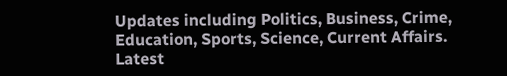Updates including Politics, Business, Crime, Education, Sports, Science, Current Affairs. Latest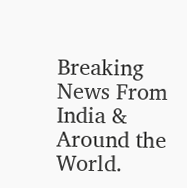Breaking News From India & Around the World.